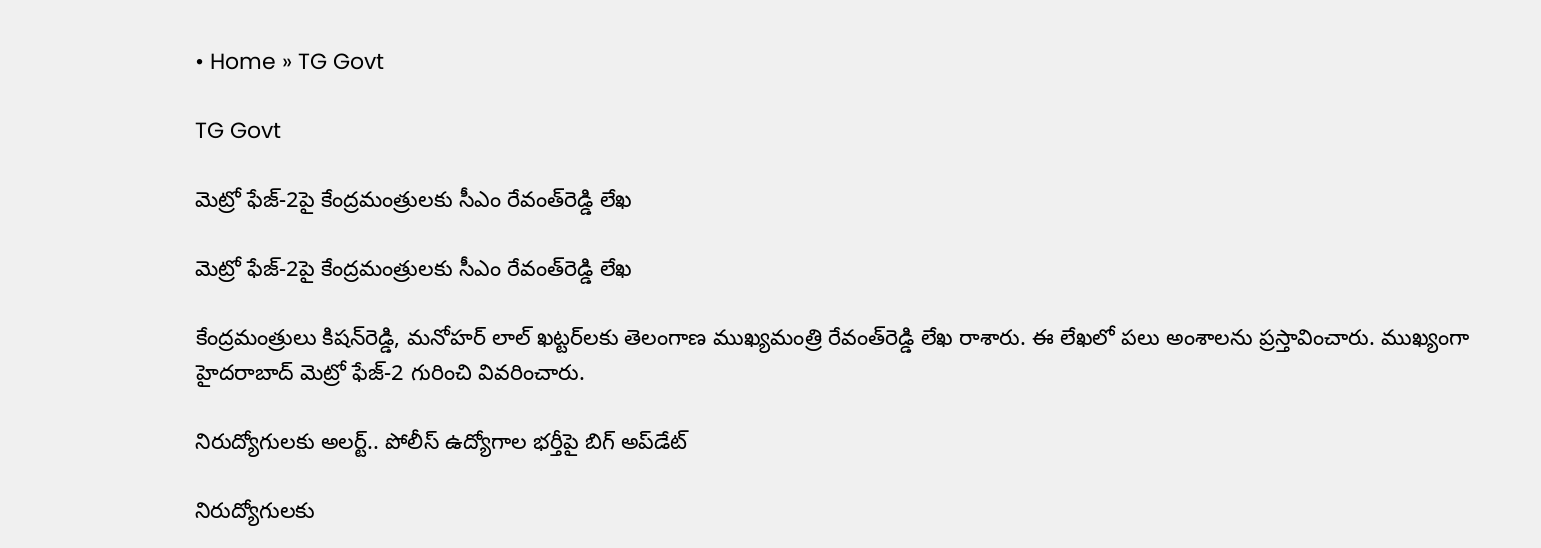• Home » TG Govt

TG Govt

మెట్రో ఫేజ్-2పై కేంద్రమంత్రులకు సీఎం రేవంత్‌రెడ్డి లేఖ

మెట్రో ఫేజ్-2పై కేంద్రమంత్రులకు సీఎం రేవంత్‌రెడ్డి లేఖ

కేంద్రమంత్రులు కిషన్‌రెడ్డి, మనోహర్ లాల్ ఖట్టర్‌‌లకు తెలంగాణ ముఖ్యమంత్రి రేవంత్‌రెడ్డి లేఖ రాశారు. ఈ లేఖలో పలు అంశాలను ప్రస్తావించారు. ముఖ్యంగా హైదరాబాద్ మెట్రో ఫేజ్-2 గురించి వివరించారు.

నిరుద్యోగులకు అలర్ట్.. పోలీస్ ఉద్యోగాల భర్తీపై బిగ్ అప్‌డేట్

నిరుద్యోగులకు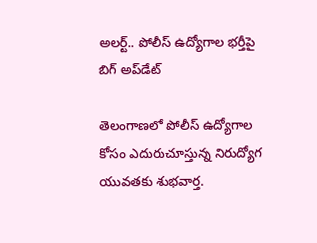అలర్ట్.. పోలీస్ ఉద్యోగాల భర్తీపై బిగ్ అప్‌డేట్

తెలంగాణలో పోలీస్ ఉద్యోగాల కోసం ఎదురుచూస్తున్న నిరుద్యోగ యువతకు శుభవార్త.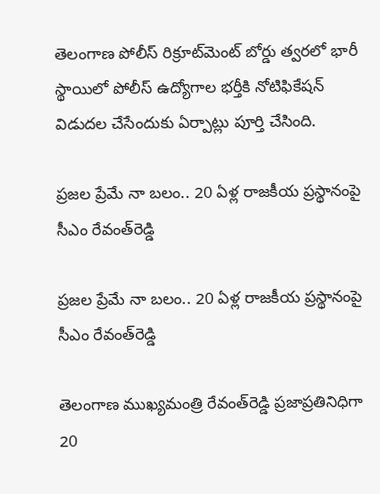తెలంగాణ పోలీస్ రిక్రూట్‌మెంట్ బోర్డు త్వరలో భారీ స్థాయిలో పోలీస్ ఉద్యోగాల భర్తీకి నోటిఫికేషన్ విడుదల చేసేందుకు ఏర్పాట్లు పూర్తి చేసింది.

ప్రజల ప్రేమే నా బలం.. 20 ఏళ్ల రాజకీయ ప్రస్థానంపై సీఎం రేవంత్‌రెడ్డి

ప్రజల ప్రేమే నా బలం.. 20 ఏళ్ల రాజకీయ ప్రస్థానంపై సీఎం రేవంత్‌రెడ్డి

తెలంగాణ ముఖ్యమంత్రి రేవంత్‌రెడ్డి ప్రజాప్రతినిధిగా 20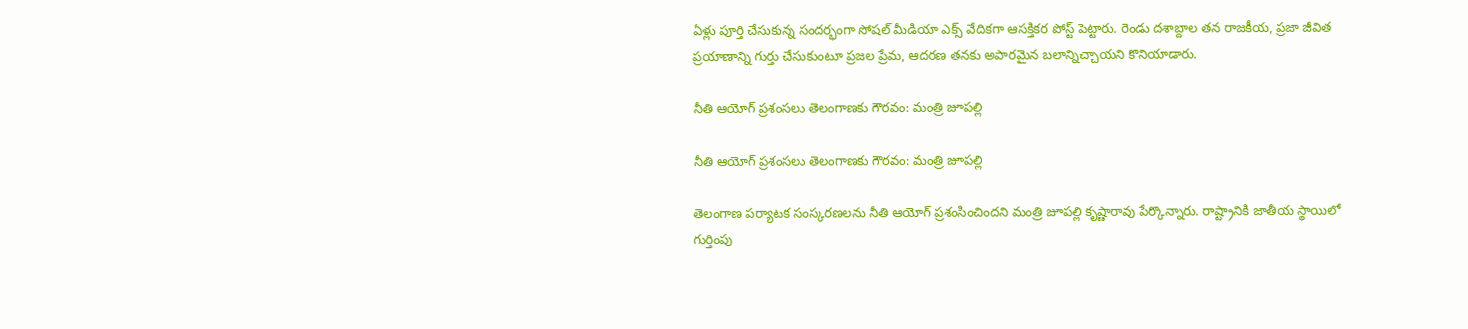ఏళ్లు పూర్తి చేసుకున్న సందర్భంగా సోషల్ మీడియా ఎక్స్‌ వేదికగా ఆసక్తికర పోస్ట్ పెట్టారు. రెండు దశాబ్దాల తన రాజకీయ, ప్రజా జీవిత ప్రయాణాన్ని గుర్తు చేసుకుంటూ ప్రజల ప్రేమ, ఆదరణ తనకు అపారమైన బలాన్నిచ్చాయని కొనియాడారు.

నీతి ఆయోగ్ ప్రశంసలు తెలంగాణకు గౌరవం: మంత్రి జూపల్లి

నీతి ఆయోగ్ ప్రశంసలు తెలంగాణకు గౌరవం: మంత్రి జూపల్లి

తెలంగాణ పర్యాటక సంస్కరణలను నీతి ఆయోగ్ ప్రశంసించిందని మంత్రి జూపల్లి కృష్ణారావు పేర్కొన్నారు. రాష్ట్రానికి జాతీయ స్థాయిలో గుర్తింపు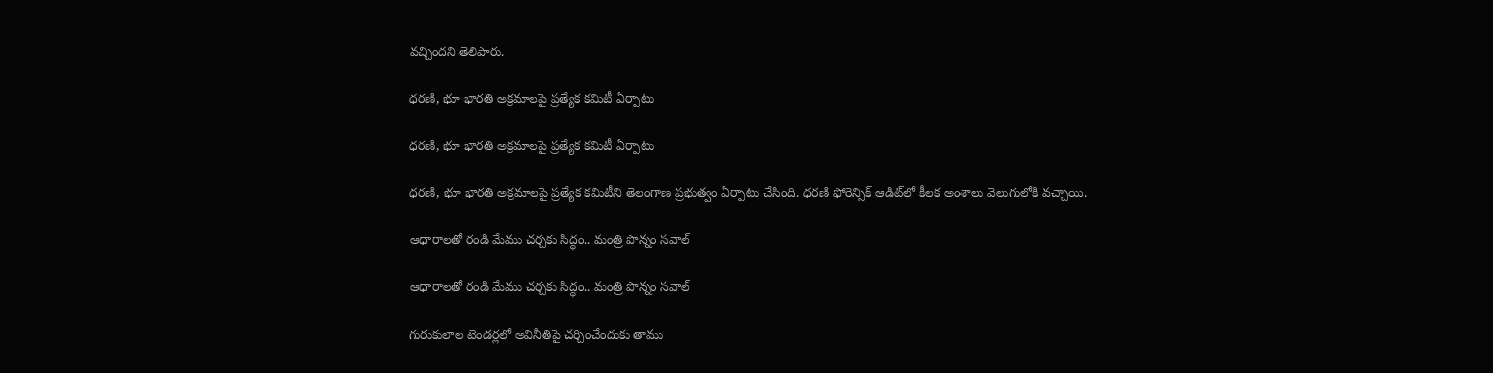వచ్చిందని తెలిపారు.

ధరణి, భూ భారతి అక్రమాలపై ప్రత్యేక కమిటీ ఏర్పాటు

ధరణి, భూ భారతి అక్రమాలపై ప్రత్యేక కమిటీ ఏర్పాటు

ధరణి, భూ భారతి అక్రమాలపై ప్రత్యేక కమిటీని తెలంగాణ ప్రభుత్వం ఏర్పాటు చేసింది. ధరణి ఫోరెన్సిక్ ఆడిట్‌లో కీలక అంశాలు వెలుగులోకి వచ్చాయి.

ఆధారాలతో రండి మేము చర్చకు సిద్ధం.. మంత్రి పొన్నం సవాల్

ఆధారాలతో రండి మేము చర్చకు సిద్ధం.. మంత్రి పొన్నం సవాల్

గురుకులాల టెండర్లలో అవినీతిపై చర్చించేందుకు తాము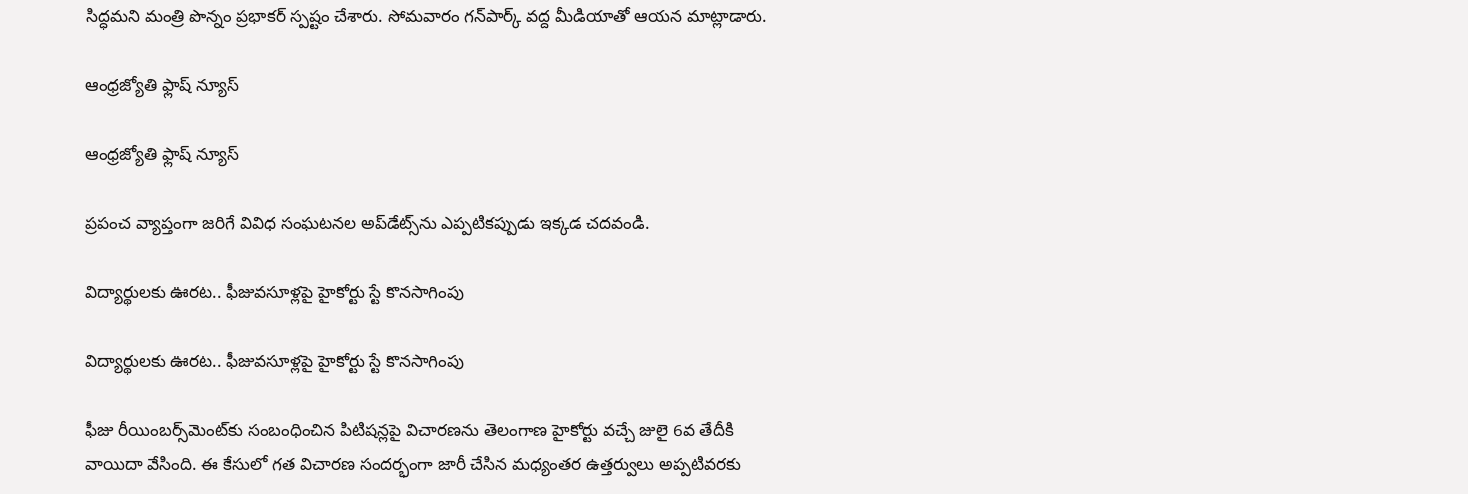సిద్ధమని మంత్రి పొన్నం ప్రభాకర్ స్పష్టం చేశారు. సోమవారం గన్‌పార్క్ వద్ద మీడియాతో ఆయన మాట్లాడారు.

ఆంధ్రజ్యోతి ఫ్లాష్ న్యూస్

ఆంధ్రజ్యోతి ఫ్లాష్ న్యూస్

ప్రపంచ వ్యాప్తంగా జరిగే వివిధ సంఘటనల అప్‌డేట్స్‌ను ఎప్పటికప్పుడు ఇక్కడ చదవండి.

విద్యార్థులకు ఊరట.. ఫీజువసూళ్లపై హైకోర్టు స్టే కొనసాగింపు

విద్యార్థులకు ఊరట.. ఫీజువసూళ్లపై హైకోర్టు స్టే కొనసాగింపు

ఫీజు రీయింబర్స్‌మెంట్‌కు సంబంధించిన పిటిషన్లపై విచారణను తెలంగాణ హైకోర్టు వచ్చే జులై 6వ తేదీకి వాయిదా వేసింది. ఈ కేసులో గత విచారణ సందర్భంగా జారీ చేసిన మధ్యంతర ఉత్తర్వులు అప్పటివరకు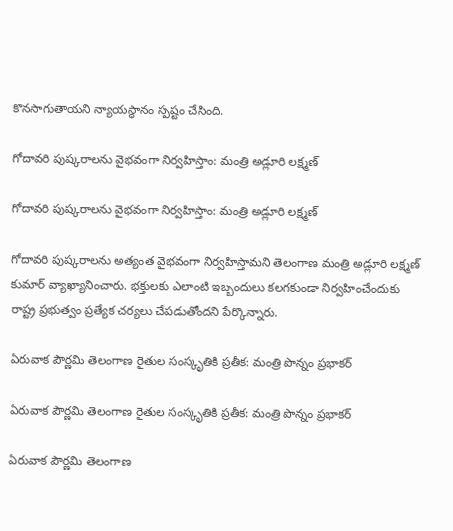కొనసాగుతాయని న్యాయస్థానం స్పష్టం చేసింది.

గోదావరి పుష్కరాలను వైభవంగా నిర్వహిస్తాం: మంత్రి అడ్లూరి లక్ష్మణ్

గోదావరి పుష్కరాలను వైభవంగా నిర్వహిస్తాం: మంత్రి అడ్లూరి లక్ష్మణ్

గోదావరి పుష్కరాలను అత్యంత వైభవంగా నిర్వహిస్తామని తెలంగాణ మంత్రి అడ్లూరి లక్ష్మణ్ కుమార్ వ్యాఖ్యానించారు. భక్తులకు ఎలాంటి ఇబ్బందులు కలగకుండా నిర్వహించేందుకు రాష్ట్ర ప్రభుత్వం ప్రత్యేక చర్యలు చేపడుతోందని పేర్కొన్నారు.

ఏరువాక పౌర్ణమి తెలంగాణ రైతుల సంస్కృతికి ప్రతీక: మంత్రి పొన్నం ప్రభాకర్

ఏరువాక పౌర్ణమి తెలంగాణ రైతుల సంస్కృతికి ప్రతీక: మంత్రి పొన్నం ప్రభాకర్

ఏరువాక పౌర్ణమి తెలంగాణ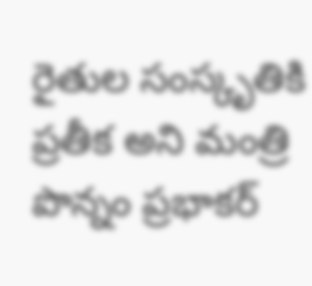రైతుల సంస్కృతికి ప్రతీక అని మంత్రి పొన్నం ప్రభాకర్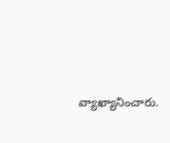వ్యాఖ్యానించారు.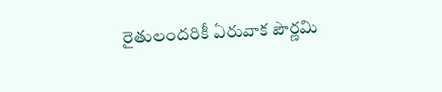రైతులందరికీ ఏరువాక పౌర్ణమి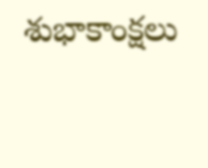శుభాకాంక్షలు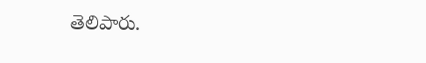తెలిపారు.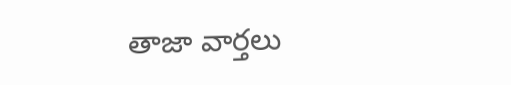తాజా వార్తలు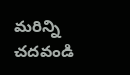మరిన్ని చదవండి